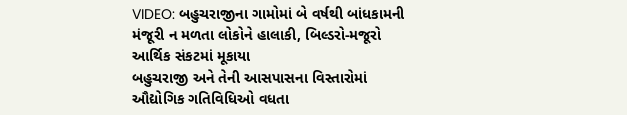VIDEO: બહુચરાજીના ગામોમાં બે વર્ષથી બાંધકામની મંજૂરી ન મળતા લોકોને હાલાકી, બિલ્ડરો-મજૂરો આર્થિક સંકટમાં મૂકાયા
બહુચરાજી અને તેની આસપાસના વિસ્તારોમાં ઔદ્યોગિક ગતિવિધિઓ વધતા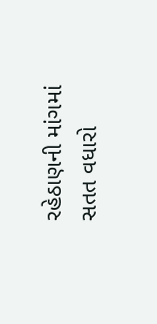રહેઠાણની માંગમાં સતત વધારો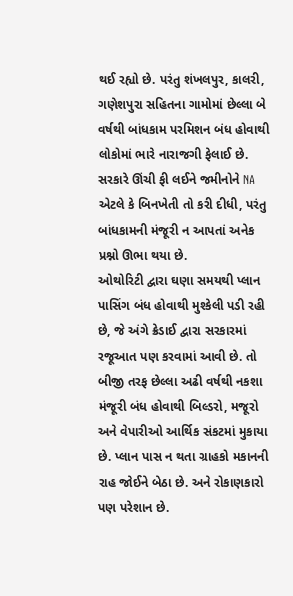થઈ રહ્યો છે. પરંતુ શંખલપુર, કાલરી, ગણેશપુરા સહિતના ગામોમાં છેલ્લા બે વર્ષથી બાંધકામ પરમિશન બંધ હોવાથી લોકોમાં ભારે નારાજગી ફેલાઈ છે. સરકારે ઊંચી ફી લઈને જમીનોને NA એટલે કે બિનખેતી તો કરી દીધી, પરંતુ બાંધકામની મંજૂરી ન આપતાં અનેક પ્રશ્નો ઊભા થયા છે.
ઓથોરિટી દ્વારા ઘણા સમયથી પ્લાન પાસિંગ બંધ હોવાથી મુશ્કેલી પડી રહી છે, જે અંગે ક્રેડાઈ દ્વારા સરકારમાં રજૂઆત પણ કરવામાં આવી છે. તો બીજી તરફ છેલ્લા અઢી વર્ષથી નકશા મંજૂરી બંધ હોવાથી બિલ્ડરો, મજૂરો અને વેપારીઓ આર્થિક સંકટમાં મુકાયા છે. પ્લાન પાસ ન થતા ગ્રાહકો મકાનની રાહ જોઈને બેઠા છે. અને રોકાણકારો પણ પરેશાન છે.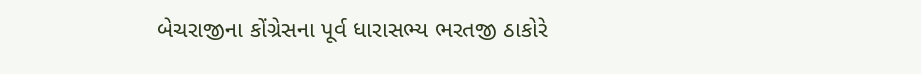બેચરાજીના કોંગ્રેસના પૂર્વ ધારાસભ્ય ભરતજી ઠાકોરે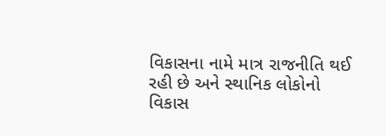વિકાસના નામે માત્ર રાજનીતિ થઈ રહી છે અને સ્થાનિક લોકોનો વિકાસ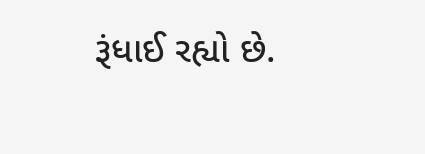રૂંધાઈ રહ્યો છે.